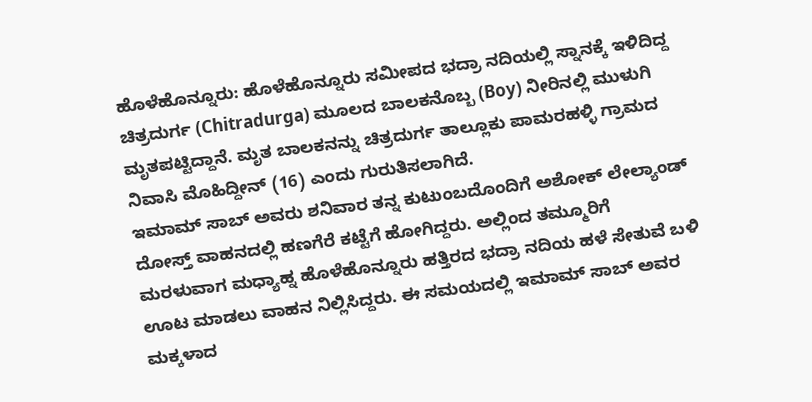ಹೊಳೆಹೊನ್ನೂರು: ಹೊಳೆಹೊನ್ನೂರು ಸಮೀಪದ ಭದ್ರಾ ನದಿಯಲ್ಲಿ ಸ್ನಾನಕ್ಕೆ ಇಳಿದಿದ್ದ ಚಿತ್ರದುರ್ಗ (Chitradurga) ಮೂಲದ ಬಾಲಕನೊಬ್ಬ (Boy) ನೀರಿನಲ್ಲಿ ಮುಳುಗಿ ಮೃತಪಟ್ಟಿದ್ದಾನೆ. ಮೃತ ಬಾಲಕನನ್ನು ಚಿತ್ರದುರ್ಗ ತಾಲ್ಲೂಕು ಪಾಮರಹಳ್ಳಿ ಗ್ರಾಮದ ನಿವಾಸಿ ಮೊಹಿದ್ದೀನ್ (16) ಎಂದು ಗುರುತಿಸಲಾಗಿದೆ.
ಇಮಾಮ್ ಸಾಬ್ ಅವರು ಶನಿವಾರ ತನ್ನ ಕುಟುಂಬದೊಂದಿಗೆ ಅಶೋಕ್ ಲೇಲ್ಯಾಂಡ್ ದೋಸ್ತ್ ವಾಹನದಲ್ಲಿ ಹಣಗೆರೆ ಕಟ್ಟೆಗೆ ಹೋಗಿದ್ದರು. ಅಲ್ಲಿಂದ ತಮ್ಮೂರಿಗೆ ಮರಳುವಾಗ ಮಧ್ಯಾಹ್ನ ಹೊಳೆಹೊನ್ನೂರು ಹತ್ತಿರದ ಭದ್ರಾ ನದಿಯ ಹಳೆ ಸೇತುವೆ ಬಳಿ ಊಟ ಮಾಡಲು ವಾಹನ ನಿಲ್ಲಿಸಿದ್ದರು. ಈ ಸಮಯದಲ್ಲಿ ಇಮಾಮ್ ಸಾಬ್ ಅವರ ಮಕ್ಕಳಾದ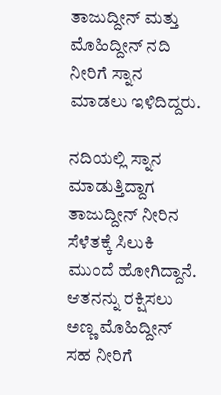ತಾಜುದ್ದೀನ್ ಮತ್ತು ಮೊಹಿದ್ದೀನ್ ನದಿ ನೀರಿಗೆ ಸ್ನಾನ ಮಾಡಲು ಇಳಿದಿದ್ದರು.

ನದಿಯಲ್ಲಿ ಸ್ನಾನ ಮಾಡುತ್ತಿದ್ದಾಗ ತಾಜುದ್ದೀನ್ ನೀರಿನ ಸೆಳೆತಕ್ಕೆ ಸಿಲುಕಿ ಮುಂದೆ ಹೋಗಿದ್ದಾನೆ. ಆತನನ್ನು ರಕ್ಷಿಸಲು ಅಣ್ಣ ಮೊಹಿದ್ದೀನ್ ಸಹ ನೀರಿಗೆ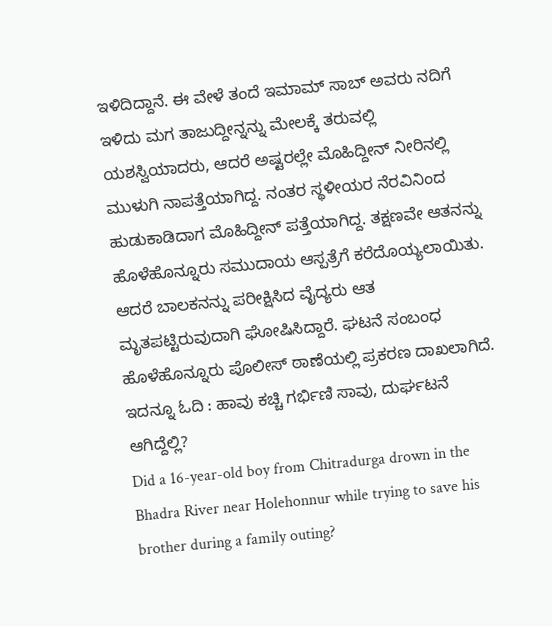ಇಳಿದಿದ್ದಾನೆ. ಈ ವೇಳೆ ತಂದೆ ಇಮಾಮ್ ಸಾಬ್ ಅವರು ನದಿಗೆ ಇಳಿದು ಮಗ ತಾಜುದ್ದೀನ್ನನ್ನು ಮೇಲಕ್ಕೆ ತರುವಲ್ಲಿ ಯಶಸ್ವಿಯಾದರು, ಆದರೆ ಅಷ್ಟರಲ್ಲೇ ಮೊಹಿದ್ದೀನ್ ನೀರಿನಲ್ಲಿ ಮುಳುಗಿ ನಾಪತ್ತೆಯಾಗಿದ್ದ. ನಂತರ ಸ್ಥಳೀಯರ ನೆರವಿನಿಂದ ಹುಡುಕಾಡಿದಾಗ ಮೊಹಿದ್ದೀನ್ ಪತ್ತೆಯಾಗಿದ್ದ. ತಕ್ಷಣವೇ ಆತನನ್ನು ಹೊಳೆಹೊನ್ನೂರು ಸಮುದಾಯ ಆಸ್ಪತ್ರೆಗೆ ಕರೆದೊಯ್ಯಲಾಯಿತು. ಆದರೆ ಬಾಲಕನನ್ನು ಪರೀಕ್ಷಿಸಿದ ವೈದ್ಯರು ಆತ ಮೃತಪಟ್ಟಿರುವುದಾಗಿ ಘೋಷಿಸಿದ್ದಾರೆ. ಘಟನೆ ಸಂಬಂಧ ಹೊಳೆಹೊನ್ನೂರು ಪೊಲೀಸ್ ಠಾಣೆಯಲ್ಲಿ ಪ್ರಕರಣ ದಾಖಲಾಗಿದೆ.
ಇದನ್ನೂ ಓದಿ : ಹಾವು ಕಚ್ಚಿ ಗರ್ಭಿಣಿ ಸಾವು, ದುರ್ಘಟನೆ ಆಗಿದ್ದೆಲ್ಲಿ?
Did a 16-year-old boy from Chitradurga drown in the Bhadra River near Holehonnur while trying to save his brother during a family outing?